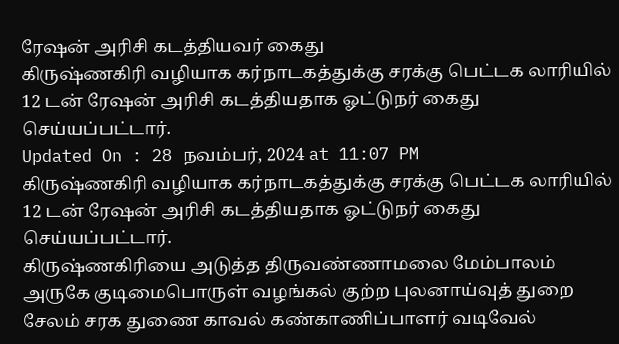ரேஷன் அரிசி கடத்தியவர் கைது
கிருஷ்ணகிரி வழியாக கர்நாடகத்துக்கு சரக்கு பெட்டக லாரியில் 12 டன் ரேஷன் அரிசி கடத்தியதாக ஓட்டுநர் கைது செய்யப்பட்டார்.
Updated On : 28 நவம்பர், 2024 at 11:07 PM
கிருஷ்ணகிரி வழியாக கர்நாடகத்துக்கு சரக்கு பெட்டக லாரியில் 12 டன் ரேஷன் அரிசி கடத்தியதாக ஓட்டுநர் கைது செய்யப்பட்டார்.
கிருஷ்ணகிரியை அடுத்த திருவண்ணாமலை மேம்பாலம் அருகே குடிமைபொருள் வழங்கல் குற்ற புலனாய்வுத் துறை சேலம் சரக துணை காவல் கண்காணிப்பாளர் வடிவேல்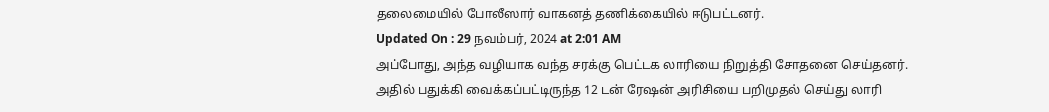தலைமையில் போலீஸார் வாகனத் தணிக்கையில் ஈடுபட்டனர்.
Updated On : 29 நவம்பர், 2024 at 2:01 AM
அப்போது, அந்த வழியாக வந்த சரக்கு பெட்டக லாரியை நிறுத்தி சோதனை செய்தனர். அதில் பதுக்கி வைக்கப்பட்டிருந்த 12 டன் ரேஷன் அரிசியை பறிமுதல் செய்து லாரி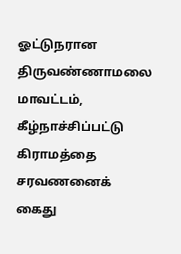ஓட்டுநரான திருவண்ணாமலை மாவட்டம், கீழ்நாச்சிப்பட்டு கிராமத்தை சரவணனைக் கைது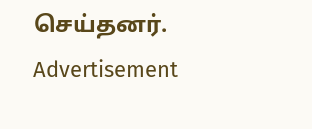செய்தனர்.
Advertisement